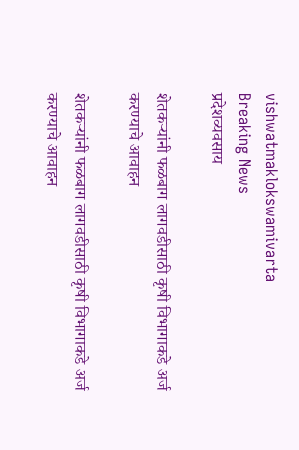vishwatmaklokswamivarta
Breaking News
प्रदेशव्यवसाय

शेतकऱ्यांनी फळबाग लागवडीसाठी कृषी विभागाकडे अर्ज करण्याचे आवाहन

शेतकऱ्यांनी फळबाग लागवडीसाठी कृषी विभागाकडे अर्ज करण्याचे आवाहन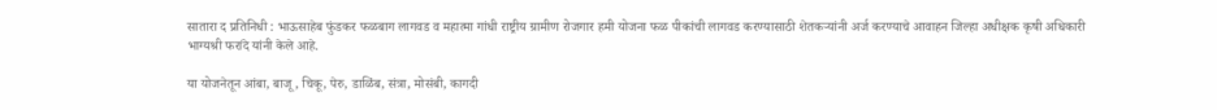सातारा द प्रतिनिधी : भाऊसाहेब फुंडकर फळबाग लागवड व महात्मा गांधी राष्ट्रीय ग्रामीण रोजगार हमी योजना फळ पीकांची लागवड करण्यासाठी शेतकऱ्यांनी अर्ज करण्याचे आवाहन जिल्हा अधीक्षक कृषी अधिकारी भाग्यश्री फरांदे यांनी केले आहे.

या योजनेतून आंबा, बाजू, चिकू, पेरु, डाळिंब, संत्रा, मोसंबी, कागदी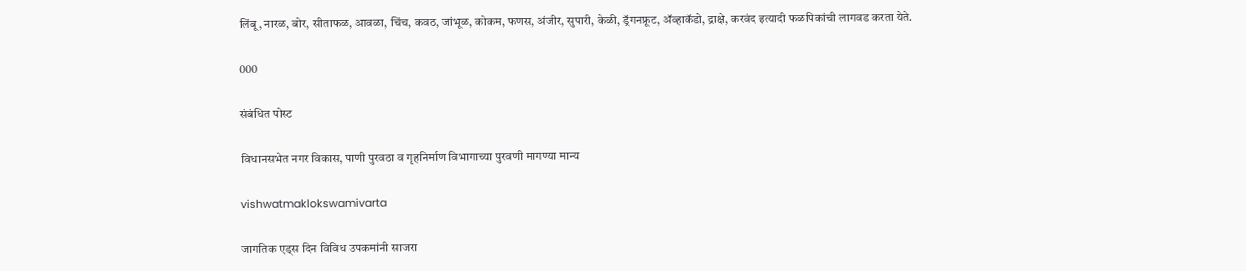लिंबू, नारळ, बोर, सीताफळ, आवळा, चिंच, कवठ, जांभूळ, कोकम, फणस, अंजीर, सुपारी, केळी, ड्रॅगनफ्रूट, ॲव्हाकॅडो, द्राक्षे, करवंद इत्यादी फळपिकांची लागवड करता येते.

000

संबंधित पोस्ट

विधानसभेत नगर विकास, पाणी पुरवठा व गृहनिर्माण विभागाच्या पुरवणी मागण्या मान्य

vishwatmaklokswamivarta

जागतिक एड्स दिन विविध उपकमांनी साजरा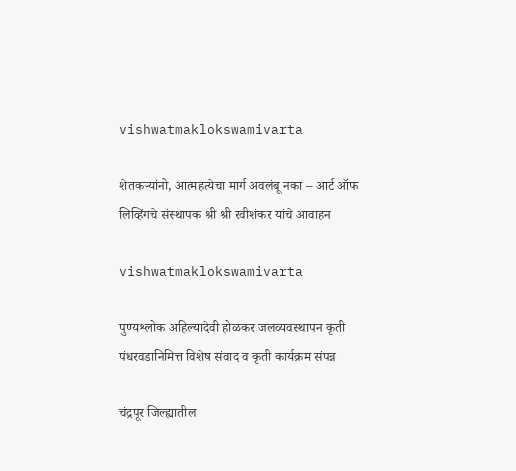vishwatmaklokswamivarta

शेतकऱ्यांनो, आत्महत्येचा मार्ग अवलंबू नका – आर्ट ऑफ लिव्हिंगचे संस्थापक श्री श्री रवीशंकर यांचे आवाहन

vishwatmaklokswamivarta

पुण्यश्लोक अहिल्यादेवी होळकर जलव्यवस्थापन कृती पंधरवडानिमित्त विशेष संवाद व कृती कार्यक्रम संपन्न

चंद्रपूर जिल्ह्यातील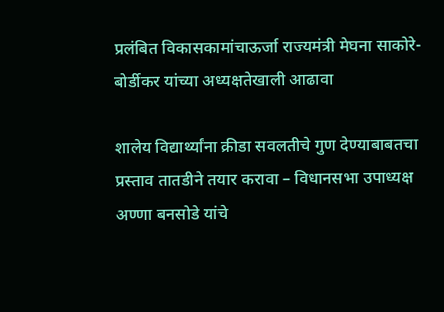प्रलंबित विकासकामांचाऊर्जा राज्यमंत्री मेघना साकोरे-बोर्डीकर यांच्या अध्यक्षतेखाली आढावा

शालेय विद्यार्थ्यांना क्रीडा सवलतीचे गुण देण्याबाबतचा प्रस्ताव तातडीने तयार करावा – विधानसभा उपाध्यक्ष अण्णा बनसोडे यांचे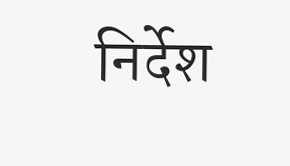निर्देश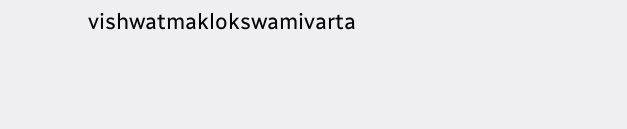vishwatmaklokswamivarta